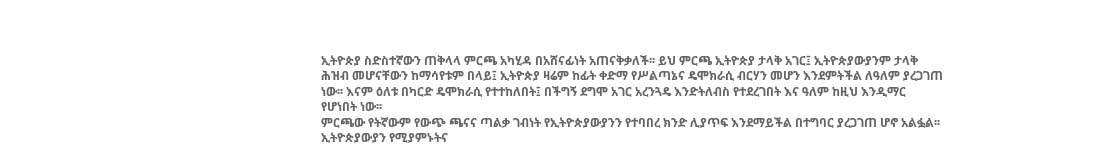ኢትዮጵያ ስድስተኛውን ጠቅላላ ምርጫ አካሂዳ በአሸናፊነት አጠናቅቃለች፡፡ ይህ ምርጫ ኢትዮጵያ ታላቅ አገር፤ ኢትዮጵያውያንም ታላቅ ሕዝብ መሆናቸውን ከማሳየቱም በላይ፤ ኢትዮጵያ ዛሬም ከፊት ቀድማ የሥልጣኔና ዴሞክራሲ ብርሃን መሆን እንደምትችል ለዓለም ያረጋገጠ ነው፡፡ እናም ዕለቱ በካርድ ዴሞክራሲ የተተከለበት፤ በችግኝ ደግሞ አገር አረንጓዴ እንድትለብስ የተደረገበት እና ዓለም ከዚህ እንዲማር የሆነበት ነው፡፡
ምርጫው የትኛውም የውጭ ጫናና ጣልቃ ገብነት የኢትዮጵያውያንን የተባበረ ክንድ ሊያጥፍ እንደማይችል በተግባር ያረጋገጠ ሆኖ አልፏል፡፡ ኢትዮጵያውያን የሚያምኑትና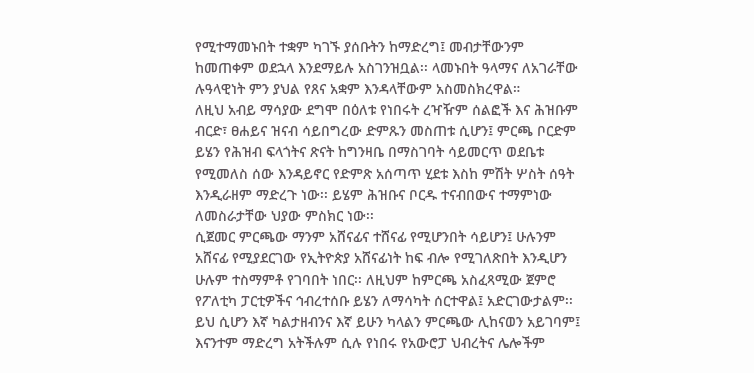የሚተማመኑበት ተቋም ካገኙ ያሰቡትን ከማድረግ፤ መብታቸውንም ከመጠቀም ወደኋላ እንደማይሉ አስገንዝቧል፡፡ ላመኑበት ዓላማና ለአገራቸው ሉዓላዊነት ምን ያህል የጸና አቋም እንዳላቸውም አስመስክረዋል።
ለዚህ አብይ ማሳያው ደግሞ በዕለቱ የነበሩት ረዣዥም ሰልፎች እና ሕዝቡም ብርድ፣ ፀሐይና ዝናብ ሳይበግረው ድምጹን መስጠቱ ሲሆን፤ ምርጫ ቦርድም ይሄን የሕዝብ ፍላጎትና ጽናት ከግንዛቤ በማስገባት ሳይመርጥ ወደቤቱ የሚመለስ ሰው እንዳይኖር የድምጽ አሰጣጥ ሂደቱ እስከ ምሽት ሦስት ሰዓት እንዲራዘም ማድረጉ ነው፡፡ ይሄም ሕዝቡና ቦርዱ ተናብበውና ተማምነው ለመስራታቸው ህያው ምስክር ነው፡፡
ሲጀመር ምርጫው ማንም አሸናፊና ተሸናፊ የሚሆንበት ሳይሆን፤ ሁሉንም አሸናፊ የሚያደርገው የኢትዮጵያ አሸናፊነት ከፍ ብሎ የሚገለጽበት እንዲሆን ሁሉም ተስማምቶ የገባበት ነበር፡፡ ለዚህም ከምርጫ አስፈጻሚው ጀምሮ የፖለቲካ ፓርቲዎችና ኅብረተሰቡ ይሄን ለማሳካት ሰርተዋል፤ አድርገውታልም፡፡ ይህ ሲሆን እኛ ካልታዘብንና እኛ ይሁን ካላልን ምርጫው ሊከናወን አይገባም፤ እናንተም ማድረግ አትችሉም ሲሉ የነበሩ የአውሮፓ ህብረትና ሌሎችም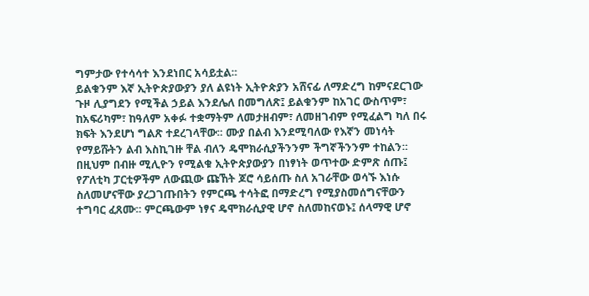ግምታው የተሳሳተ እንደነበር አሳይቷል፡፡
ይልቁንም እኛ ኢትዮጵያውያን ያለ ልዩነት ኢትዮጵያን አሸናፊ ለማድረግ ከምናደርገው ጉዞ ሊያግደን የሚችል ኃይል እንደሌለ በመግለጽ፤ ይልቁንም ከአገር ውስጥም፣ ከአፍሪካም፣ ከዓለም አቀፉ ተቋማትም ለመታዘብም፣ ለመዘገብም የሚፈልግ ካለ በሩ ክፍት እንደሆነ ግልጽ ተደረገላቸው፡፡ ሙያ በልብ እንደሚባለው የእኛን መነሳት የማይሹትን ልብ እስኪገዙ ቸል ብለን ዴሞክራሲያችንንም ችግኛችንንም ተከልን፡፡
በዚህም በብዙ ሚሊዮን የሚልቁ ኢትዮጵያውያን በነፃነት ወጥተው ድምጽ ሰጡ፤ የፖለቲካ ፓርቲዎችም ለውጪው ጩኸት ጆሮ ሳይሰጡ ስለ አገራቸው ወሳኙ እነሱ ስለመሆናቸው ያረጋገጡበትን የምርጫ ተሳትፎ በማድረግ የሚያስመሰግናቸውን ተግባር ፈጸሙ፡፡ ምርጫውም ነፃና ዴሞክራሲያዊ ሆኖ ስለመከናወኑ፤ ሰላማዊ ሆኖ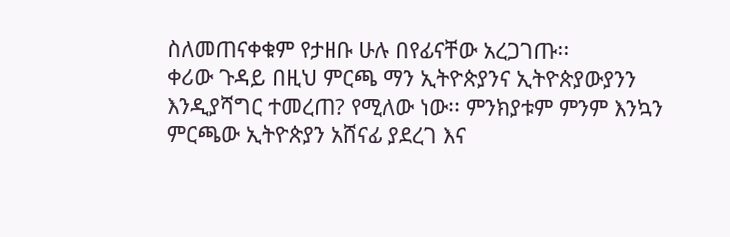ስለመጠናቀቁም የታዘቡ ሁሉ በየፊናቸው አረጋገጡ፡፡
ቀሪው ጉዳይ በዚህ ምርጫ ማን ኢትዮጵያንና ኢትዮጵያውያንን እንዲያሻግር ተመረጠ? የሚለው ነው፡፡ ምንክያቱም ምንም እንኳን ምርጫው ኢትዮጵያን አሸናፊ ያደረገ እና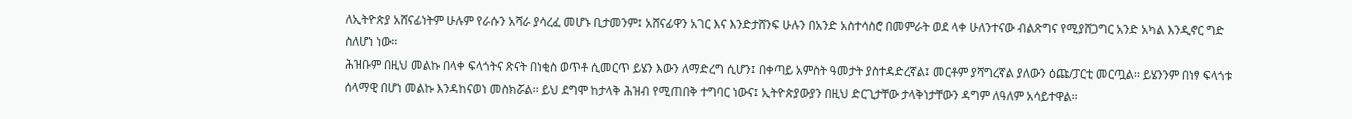ለኢትዮጵያ አሸናፊነትም ሁሉም የራሱን አሻራ ያሳረፈ መሆኑ ቢታመንም፤ አሸናፊዋን አገር እና እንድታሸንፍ ሁሉን በአንድ አስተሳስሮ በመምራት ወደ ላቀ ሁለንተናው ብልጽግና የሚያሸጋግር አንድ አካል እንዲኖር ግድ ስለሆነ ነው፡፡
ሕዝቡም በዚህ መልኩ በላቀ ፍላጎትና ጽናት በነቂስ ወጥቶ ሲመርጥ ይሄን እውን ለማድረግ ሲሆን፤ በቀጣይ አምስት ዓመታት ያስተዳድረኛል፤ መርቶም ያሻግረኛል ያለውን ዕጩ/ፓርቲ መርጧል፡፡ ይሄንንም በነፃ ፍላጎቱ ሰላማዊ በሆነ መልኩ እንዳከናወነ መስክሯል፡፡ ይህ ደግሞ ከታላቅ ሕዝብ የሚጠበቅ ተግባር ነውና፤ ኢትዮጵያውያን በዚህ ድርጊታቸው ታላቅነታቸውን ዳግም ለዓለም አሳይተዋል፡፡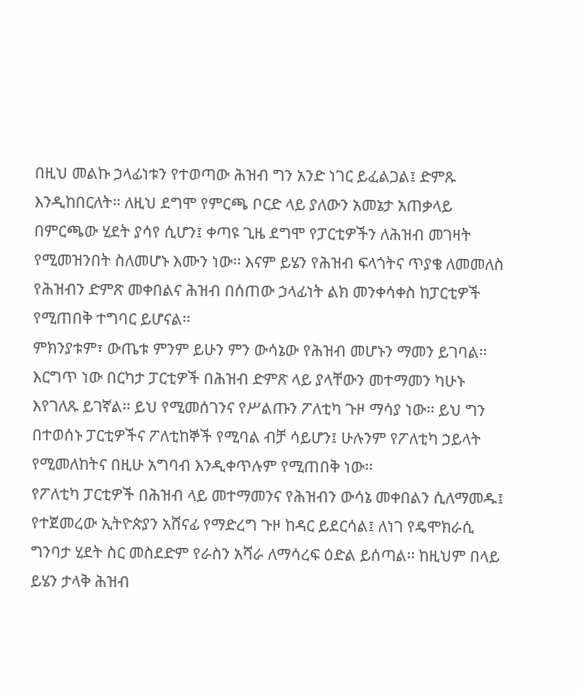በዚህ መልኩ ኃላፊነቱን የተወጣው ሕዝብ ግን አንድ ነገር ይፈልጋል፤ ድምጹ እንዲከበርለት፡፡ ለዚህ ደግሞ የምርጫ ቦርድ ላይ ያለውን አመኔታ አጠቃላይ በምርጫው ሂደት ያሳየ ሲሆን፤ ቀጣዩ ጊዜ ደግሞ የፓርቲዎችን ለሕዝብ መገዛት የሚመዝንበት ስለመሆኑ እሙን ነው፡፡ እናም ይሄን የሕዝብ ፍላጎትና ጥያቄ ለመመለስ የሕዝብን ድምጽ መቀበልና ሕዝብ በሰጠው ኃላፊነት ልክ መንቀሳቀስ ከፓርቲዎች የሚጠበቅ ተግባር ይሆናል፡፡
ምክንያቱም፣ ውጤቱ ምንም ይሁን ምን ውሳኔው የሕዝብ መሆኑን ማመን ይገባል፡፡ እርግጥ ነው በርካታ ፓርቲዎች በሕዝብ ድምጽ ላይ ያላቸውን መተማመን ካሁኑ እየገለጹ ይገኛል፡፡ ይህ የሚመሰገንና የሥልጡን ፖለቲካ ጉዞ ማሳያ ነው፡፡ ይህ ግን በተወሰኑ ፓርቲዎችና ፖለቲከኞች የሚባል ብቻ ሳይሆን፤ ሁሉንም የፖለቲካ ኃይላት የሚመለከትና በዚሁ አግባብ እንዲቀጥሉም የሚጠበቅ ነው፡፡
የፖለቲካ ፓርቲዎች በሕዝብ ላይ መተማመንና የሕዝብን ውሳኔ መቀበልን ሲለማመዱ፤ የተጀመረው ኢትዮጵያን አሸናፊ የማድረግ ጉዞ ከዳር ይደርሳል፤ ለነገ የዴሞክራሲ ግንባታ ሂደት ስር መስደድም የራስን አሻራ ለማሳረፍ ዕድል ይሰጣል፡፡ ከዚህም በላይ ይሄን ታላቅ ሕዝብ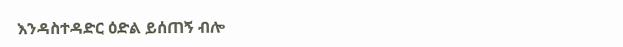እንዳስተዳድር ዕድል ይሰጠኝ ብሎ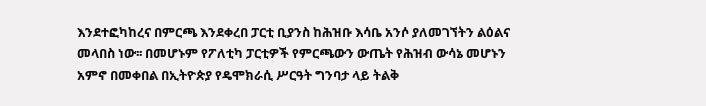እንደተፎካከረና በምርጫ እንደቀረበ ፓርቲ ቢያንስ ከሕዝቡ እሳቤ አንሶ ያለመገኘትን ልዕልና መላበስ ነው፡፡ በመሆኑም የፖለቲካ ፓርቲዎች የምርጫውን ውጤት የሕዝብ ውሳኔ መሆኑን አምኖ በመቀበል በኢትዮጵያ የዴሞክራሲ ሥርዓት ግንባታ ላይ ትልቅ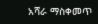አሻራ ማስቀመጥ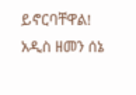ይኖርባቸዋል!
አዲስ ዘመን ሰኔ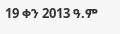19 ቀን 2013 ዓ.ም